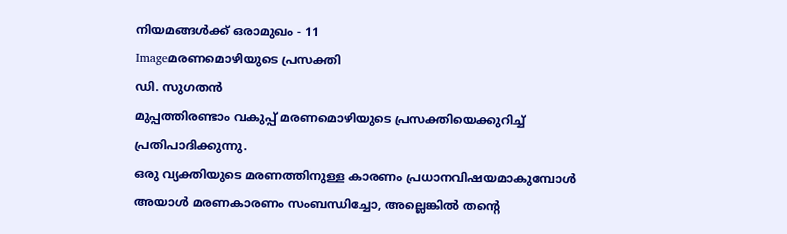നിയമങ്ങള്‍ക്ക് ഒരാമുഖം - 11
Imageമരണമൊഴിയുടെ പ്രസക്തി
ഡി. സുഗതന്‍
മുപ്പത്തിരണ്ടാം വകുപ്പ് മരണമൊഴിയുടെ പ്രസക്തിയെക്കുറിച്ച് പ്രതിപാദിക്കുന്നു.
ഒരു വ്യക്തിയുടെ മരണത്തിനുള്ള കാരണം പ്രധാനവിഷയമാകുമ്പോള്‍ അയാള്‍ മരണകാരണം സംബന്ധിച്ചോ, അല്ലെങ്കില്‍ തന്റെ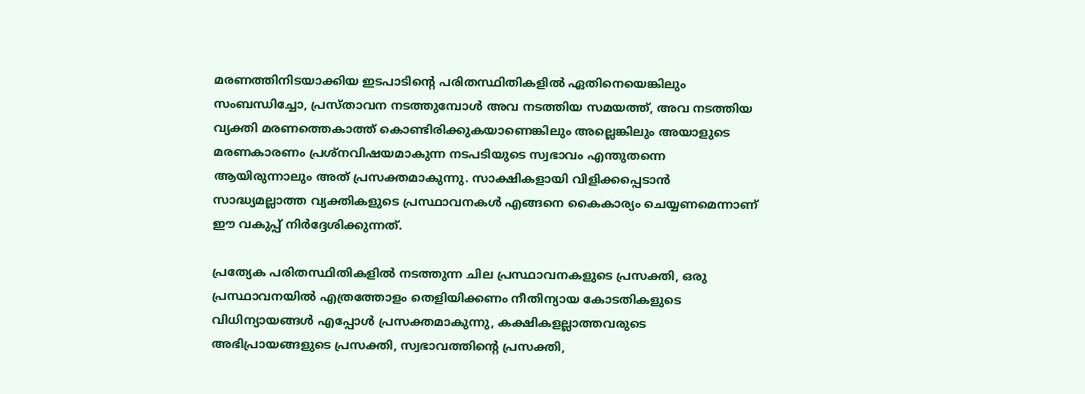മരണത്തിനിടയാക്കിയ ഇടപാടിന്റെ പരിതസ്ഥിതികളില്‍ ഏതിനെയെങ്കിലും സംബന്ധിച്ചോ, പ്രസ്താവന നടത്തുമ്പോള്‍ അവ നടത്തിയ സമയത്ത്, അവ നടത്തിയ വ്യക്തി മരണത്തെകാത്ത് കൊണ്ടിരിക്കുകയാണെങ്കിലും അല്ലെങ്കിലും അയാളുടെ മരണകാരണം പ്രശ്‌നവിഷയമാകുന്ന നടപടിയുടെ സ്വഭാവം എന്തുതന്നെ ആയിരുന്നാലും അത് പ്രസക്തമാകുന്നു. സാക്ഷികളായി വിളിക്കപ്പെടാന്‍ സാദ്ധ്യമല്ലാത്ത വ്യക്തികളുടെ പ്രസ്ഥാവനകള്‍ എങ്ങനെ കൈകാര്യം ചെയ്യണമെന്നാണ് ഈ വകുപ്പ് നിര്‍ദ്ദേശിക്കുന്നത്.

പ്രത്യേക പരിതസ്ഥിതികളില്‍ നടത്തുന്ന ചില പ്രസ്ഥാവനകളുടെ പ്രസക്തി, ഒരു പ്രസ്ഥാവനയില്‍ എത്രത്തോളം തെളിയിക്കണം നീതിന്യായ കോടതികളുടെ വിധിന്യായങ്ങള്‍ എപ്പോള്‍ പ്രസക്തമാകുന്നു, കക്ഷികളല്ലാത്തവരുടെ അഭിപ്രായങ്ങളുടെ പ്രസക്തി, സ്വഭാവത്തിന്റെ പ്രസക്തി,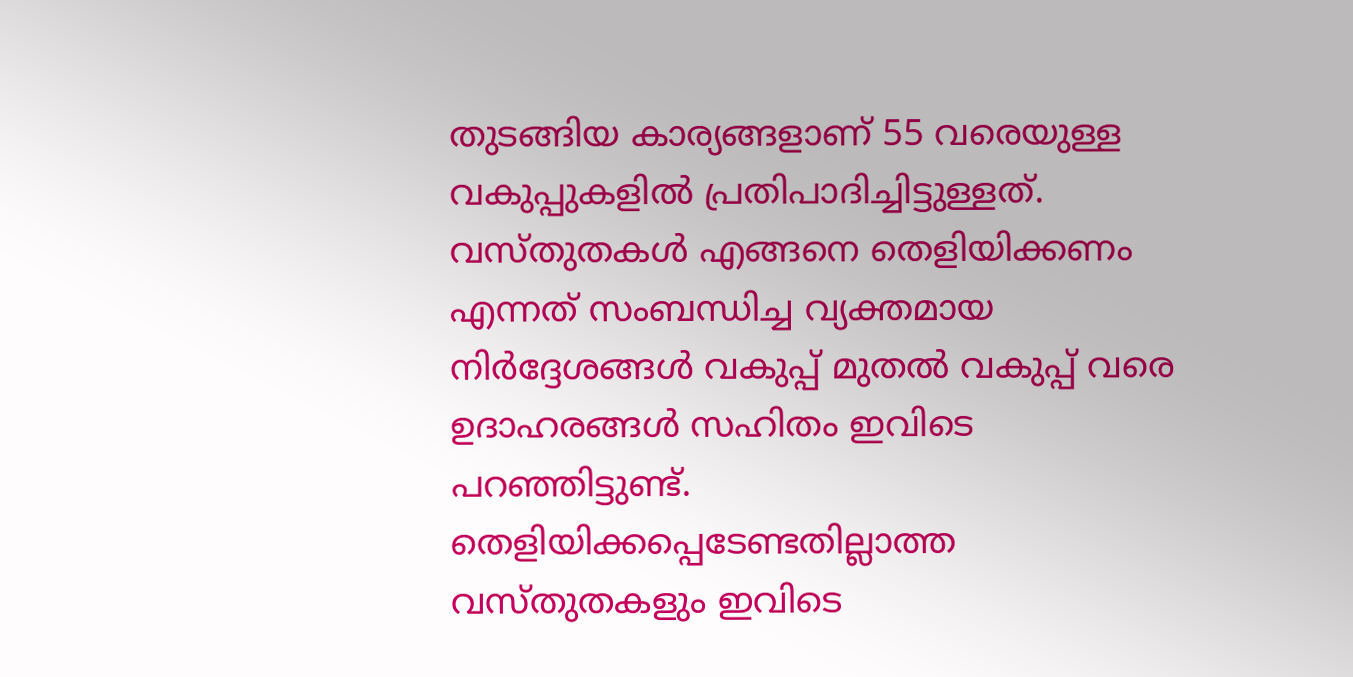തുടങ്ങിയ കാര്യങ്ങളാണ് 55 വരെയുള്ള വകുപ്പുകളില്‍ പ്രതിപാദിച്ചിട്ടുള്ളത്. വസ്തുതകള്‍ എങ്ങനെ തെളിയിക്കണം എന്നത് സംബന്ധിച്ച വ്യക്തമായ നിര്‍ദ്ദേശങ്ങള്‍ വകുപ്പ് മുതല്‍ വകുപ്പ് വരെ ഉദാഹരങ്ങള്‍ സഹിതം ഇവിടെ പറഞ്ഞിട്ടുണ്ട്. തെളിയിക്കപ്പെടേണ്ടതില്ലാത്ത വസ്തുതകളും ഇവിടെ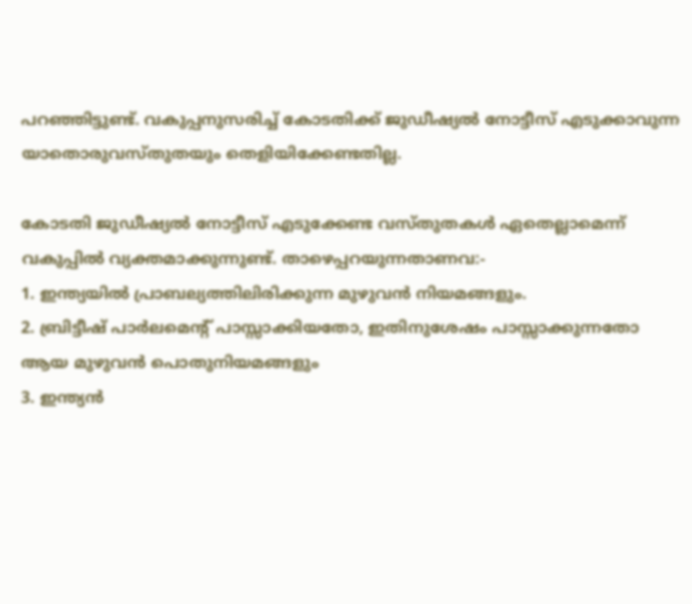പറഞ്ഞിട്ടുണ്ട്. വകുപ്പനുസരിച്ച് കോടതിക്ക് ജുഡീഷ്യല്‍ നോട്ടീസ് എടുക്കാവുന്ന യാതൊരുവസ്തുതയും തെളിയിക്കേണ്ടതില്ല.

കോടതി ജുഡീഷ്യല്‍ നോട്ടീസ് എടുക്കേണ്ട വസ്തുതകള്‍ ഏതെല്ലാമെന്ന് വകുപ്പില്‍ വ്യക്തമാക്കുന്നുണ്ട്. താഴെപ്പറയുന്നതാണവ:-
1. ഇന്ത്യയില്‍ പ്രാബല്യത്തിലിരിക്കുന്ന മുഴുവന്‍ നിയമങ്ങളും.
2. ബ്രിട്ടീഷ് പാര്‍ലമെന്റ് പാസ്സാക്കിയതോ, ഇതിനുശേഷം പാസ്സാക്കുന്നതോ ആയ മുഴുവന്‍ പൊതുനിയമങ്ങളും
3. ഇന്ത്യന്‍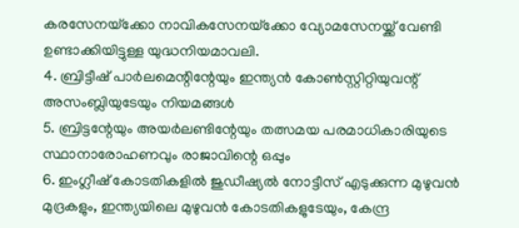കരസേനയ്‌ക്കോ നാവികസേനയ്‌ക്കോ വ്യോമസേനയ്ക്ക് വേണ്ടി ഉണ്ടാക്കിയിട്ടുള്ള യുദ്ധനിയമാവലി.
4. ബ്രിട്ടീഷ് പാര്‍ലമെന്റിന്റേയും ഇന്ത്യന്‍ കോണ്‍സ്റ്റിറ്റിയുവന്റ് അസംബ്ലിയുടേയും നിയമങ്ങള്‍
5. ബ്രിട്ടന്റേയും അയര്‍ലണ്ടിന്റേയും തത്സമയ പരമാധികാരിയുടെ സ്ഥാനാരോഹണവും രാജാവിന്റെ ഒപ്പും
6. ഇംഗ്ലീഷ് കോടതികളില്‍ ജുഡീഷ്യല്‍ നോട്ടീസ് എടുക്കുന്ന മുഴുവന്‍ മുദ്രകളും, ഇന്ത്യയിലെ മുഴുവന്‍ കോടതികളുടേയും, കേന്ദ്ര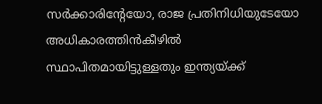സര്‍ക്കാരിന്റേയോ, രാജ പ്രതിനിധിയുടേയോ അധികാരത്തിന്‍കീഴില്‍ സ്ഥാപിതമായിട്ടുള്ളതും ഇന്ത്യയ്ക്ക്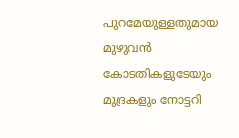പുറമേയുള്ളതുമായ മുഴുവന്‍ കോടതികളുടേയും മുദ്രകളും നോട്ടറി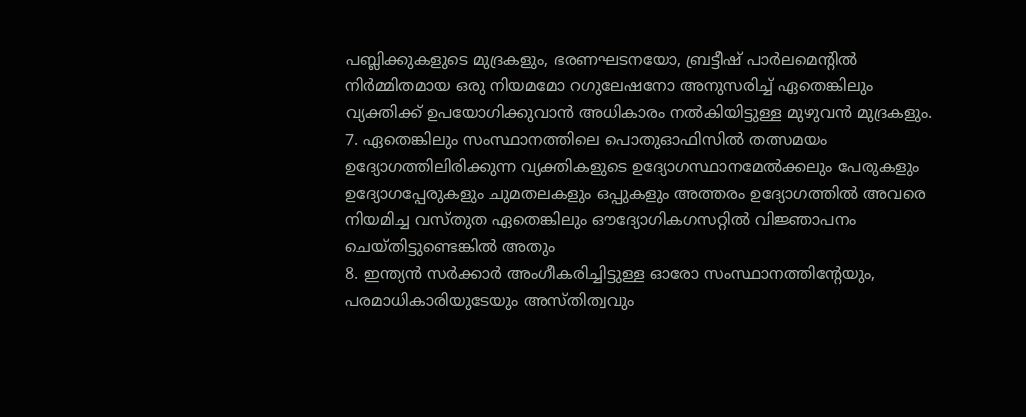പബ്ലിക്കുകളുടെ മുദ്രകളും, ഭരണഘടനയോ, ബ്രട്ടീഷ് പാര്‍ലമെന്റില്‍ നിര്‍മ്മിതമായ ഒരു നിയമമോ റഗുലേഷനോ അനുസരിച്ച് ഏതെങ്കിലും വ്യക്തിക്ക് ഉപയോഗിക്കുവാന്‍ അധികാരം നല്‍കിയിട്ടുള്ള മുഴുവന്‍ മുദ്രകളും.
7. ഏതെങ്കിലും സംസ്ഥാനത്തിലെ പൊതുഓഫിസില്‍ തത്സമയം ഉദ്യോഗത്തിലിരിക്കുന്ന വ്യക്തികളുടെ ഉദ്യോഗസ്ഥാനമേല്‍ക്കലും പേരുകളും ഉദ്യോഗപ്പേരുകളും ചുമതലകളും ഒപ്പുകളും അത്തരം ഉദ്യോഗത്തില്‍ അവരെ നിയമിച്ച വസ്തുത ഏതെങ്കിലും ഔദ്യോഗികഗസറ്റില്‍ വിജ്ഞാപനം ചെയ്തിട്ടുണ്ടെങ്കില്‍ അതും
8. ഇന്ത്യന്‍ സര്‍ക്കാര്‍ അംഗീകരിച്ചിട്ടുള്ള ഓരോ സംസ്ഥാനത്തിന്റേയും, പരമാധികാരിയുടേയും അസ്തിത്വവും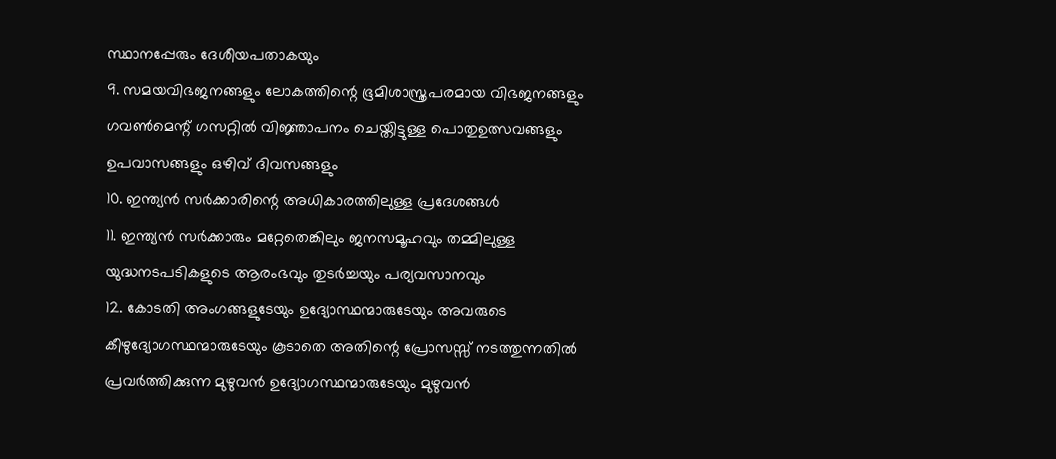സ്ഥാനപ്പേരും ദേശീയപതാകയും
9. സമയവിഭജനങ്ങളും ലോകത്തിന്റെ ഭൂമിശാസ്ത്രപരമായ വിഭജനങ്ങളും ഗവണ്‍മെന്റ് ഗസറ്റില്‍ വിജ്ഞാപനം ചെയ്തിട്ടുള്ള പൊതുഉത്സവങ്ങളും ഉപവാസങ്ങളും ഒഴിവ് ദിവസങ്ങളും
10. ഇന്ത്യന്‍ സര്‍ക്കാരിന്റെ അധികാരത്തിലുള്ള പ്രദേശങ്ങള്‍
11. ഇന്ത്യന്‍ സര്‍ക്കാരും മറ്റേതെങ്കിലും ജനസമൂഹവും തമ്മിലുള്ള യുദ്ധനടപടികളുടെ ആരംഭവും തുടര്‍ച്ചയും പര്യവസാനവും
12. കോടതി അംഗങ്ങളുടേയും ഉദ്യോസ്ഥന്മാരുടേയും അവരുടെ കീഴുദ്യോഗസ്ഥന്മാരുടേയും കൂടാതെ അതിന്റെ പ്രോസസ്സ് നടത്തുന്നതില്‍ പ്രവര്‍ത്തിക്കുന്ന മുഴുവന്‍ ഉദ്യോഗസ്ഥന്മാരുടേയും മുഴുവന്‍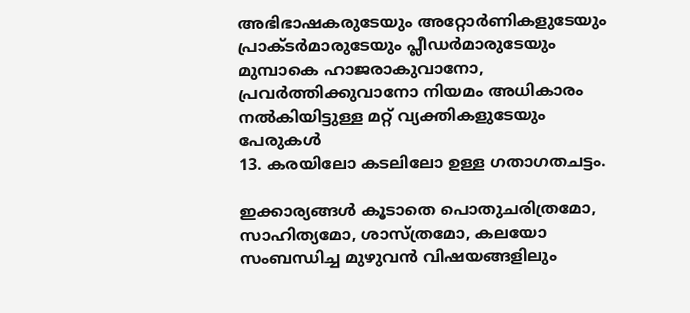അഭിഭാഷകരുടേയും അറ്റോര്‍ണികളുടേയും പ്രാക്ടര്‍മാരുടേയും പ്ലീഡര്‍മാരുടേയും മുമ്പാകെ ഹാജരാകുവാനോ, പ്രവര്‍ത്തിക്കുവാനോ നിയമം അധികാരം നല്‍കിയിട്ടുള്ള മറ്റ് വ്യക്തികളുടേയും പേരുകള്‍
13. കരയിലോ കടലിലോ ഉള്ള ഗതാഗതചട്ടം.

ഇക്കാര്യങ്ങള്‍ കൂടാതെ പൊതുചരിത്രമോ, സാഹിത്യമോ, ശാസ്ത്രമോ, കലയോ സംബന്ധിച്ച മുഴുവന്‍ വിഷയങ്ങളിലും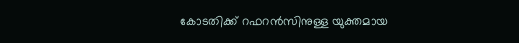കോടതിക്ക് റഫറന്‍സിനുള്ള യുക്തമായ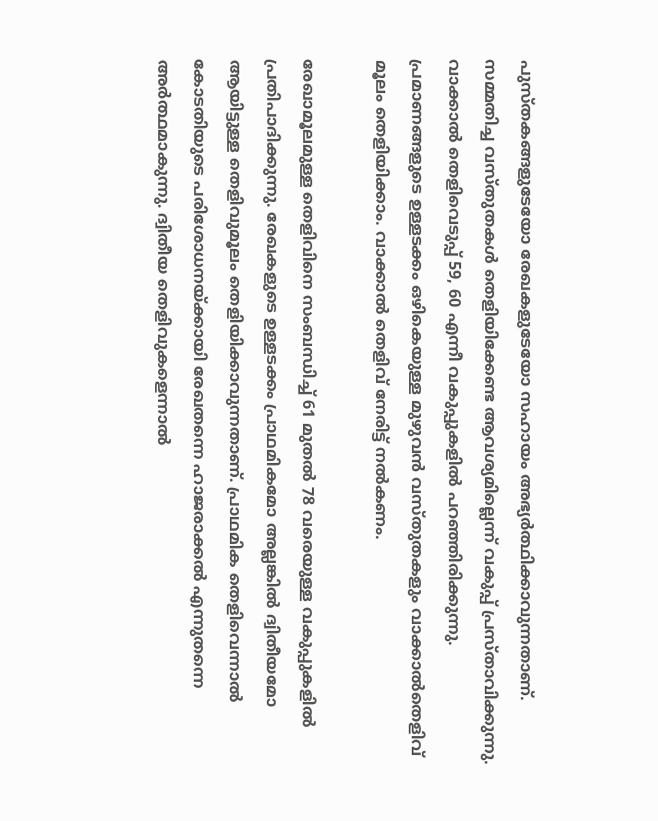പുസ്തകങ്ങളുടേയോ രേഖകളുടേയോ സഹായം അഭ്യര്‍ത്ഥിക്കാവുന്നതാണ്.
സമ്മതിച്ച വസ്തുതകള്‍ തെളിയിക്കേണ്ട ആവശ്യമില്ലെന്ന് വകുപ്പ് പ്രസ്താവിക്കുന്നു. വാക്കാല്‍ തെളിവെടുപ്പ് 59, 60 എന്നീ വകുപ്പുകളില്‍ പറഞ്ഞിരിക്കുന്നു. പ്രമാണങ്ങളുടെ ഉള്ളടക്കം ഒഴികെയുള്ള മുഴുവന്‍ വസ്തുതകളും വാക്കാല്‍തെളിവ് മൂലം തെളിയിക്കാം. വാക്കാല്‍ തെളിവ് നേരിട്ട് നല്‍കണം.

രേഖാമൂലമുള്ള തെളിവിനെ സംബന്ധിച്ച് 61 മുതല്‍ 78 വരെയുള്ള വകുപ്പുകളില്‍ പ്രതിപാദിക്കുന്നു. രേഖകളുടെ ഉള്ളടക്കം പ്രാഥമികമോ അല്ലങ്കില്‍ ദ്വിതീയമോ ആയിട്ടുള്ള തെളിവുമൂലം തെളിയിക്കാവുന്നതാണ്. പ്രാഥമിക തെളിവെന്നാല്‍ കോടതിയുടെ പരിശോധനയ്ക്കായി രേഖതന്നെ ഹാജരാക്കല്‍ എന്നുതന്നെ അര്‍ത്ഥമാകുന്നു. ദ്വിതീയ തെളിവുകളെന്നാല്‍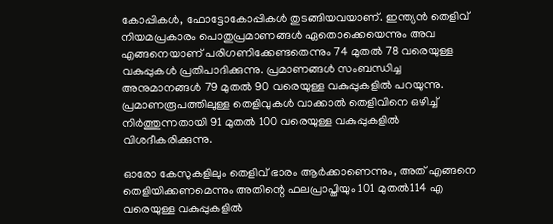കോപ്പികള്‍, ഫോട്ടോകോപ്പികള്‍ തുടങ്ങിയവയാണ്. ഇന്ത്യന്‍ തെളിവ് നിയമപ്രകാരം പൊതുപ്രമാണങ്ങള്‍ ഏതൊക്കെയെന്നും അവ എങ്ങനെയാണ് പരിഗണിക്കേണ്ടതെന്നും 74 മുതല്‍ 78 വരെയുള്ള വകുപ്പുകള്‍ പ്രതിപാദിക്കുന്നു. പ്രമാണങ്ങള്‍ സംബന്ധിച്ച അനുമാനങ്ങള്‍ 79 മുതല്‍ 90 വരെയുള്ള വകുപ്പുകളില്‍ പറയുന്നു. പ്രമാണരൂപത്തിലുള്ള തെളിവുകള്‍ വാക്കാല്‍ തെളിവിനെ ഒഴിച്ച് നിര്‍ത്തുന്നതായി 91 മുതല്‍ 100 വരെയുള്ള വകുപ്പുകളില്‍ വിശദീകരിക്കുന്നു.

ഓരോ കേസുകളിലും തെളിവ് ഭാരം ആര്‍ക്കാണെന്നും, അത് എങ്ങനെ തെളിയിക്കണമെന്നും അതിന്റെ ഫലപ്രാപ്തിയും 101 മുതല്‍114 എ വരെയുള്ള വകുപ്പുകളില്‍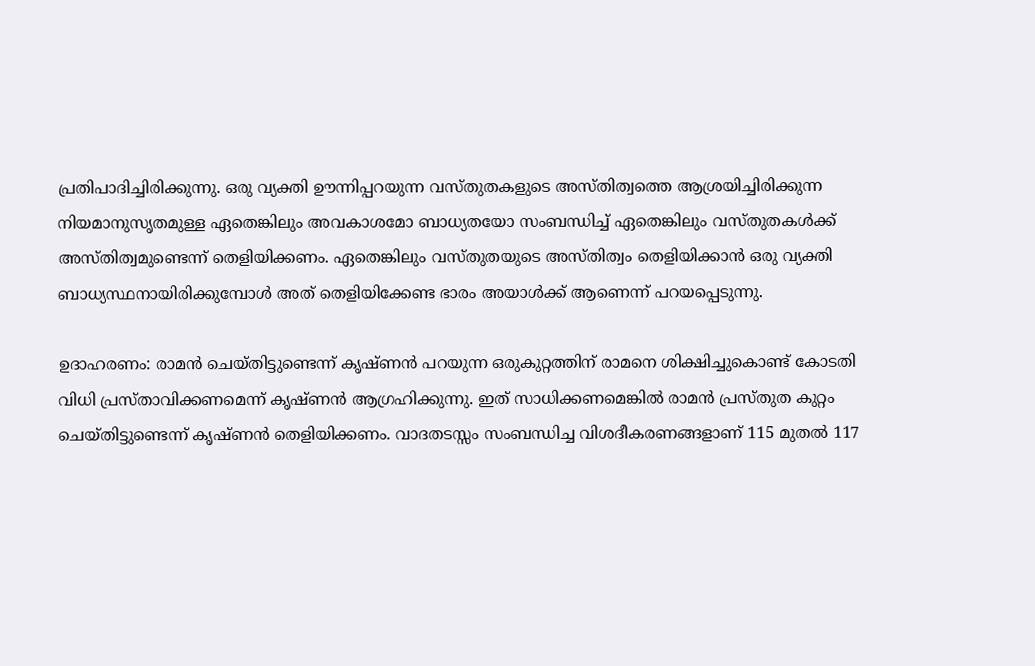പ്രതിപാദിച്ചിരിക്കുന്നു. ഒരു വ്യക്തി ഊന്നിപ്പറയുന്ന വസ്തുതകളുടെ അസ്തിത്വത്തെ ആശ്രയിച്ചിരിക്കുന്ന നിയമാനുസൃതമുള്ള ഏതെങ്കിലും അവകാശമോ ബാധ്യതയോ സംബന്ധിച്ച് ഏതെങ്കിലും വസ്തുതകള്‍ക്ക് അസ്തിത്വമുണ്ടെന്ന് തെളിയിക്കണം. ഏതെങ്കിലും വസ്തുതയുടെ അസ്തിത്വം തെളിയിക്കാന്‍ ഒരു വ്യക്തി ബാധ്യസ്ഥനായിരിക്കുമ്പോള്‍ അത് തെളിയിക്കേണ്ട ഭാരം അയാള്‍ക്ക് ആണെന്ന് പറയപ്പെടുന്നു.

ഉദാഹരണം: രാമന്‍ ചെയ്തിട്ടുണ്ടെന്ന് കൃഷ്ണന്‍ പറയുന്ന ഒരുകുറ്റത്തിന് രാമനെ ശിക്ഷിച്ചുകൊണ്ട് കോടതി വിധി പ്രസ്താവിക്കണമെന്ന് കൃഷ്ണന്‍ ആഗ്രഹിക്കുന്നു. ഇത് സാധിക്കണമെങ്കില്‍ രാമന്‍ പ്രസ്തുത കുറ്റം ചെയ്തിട്ടുണ്ടെന്ന് കൃഷ്ണന്‍ തെളിയിക്കണം. വാദതടസ്സം സംബന്ധിച്ച വിശദീകരണങ്ങളാണ് 115 മുതല്‍ 117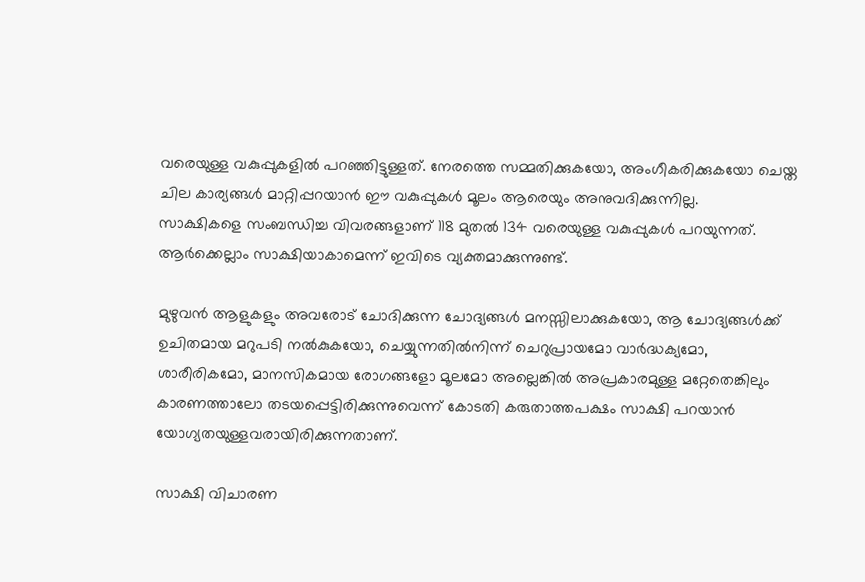വരെയുള്ള വകുപ്പുകളില്‍ പറഞ്ഞിട്ടുള്ളത്. നേരത്തെ സമ്മതിക്കുകയോ, അംഗീകരിക്കുകയോ ചെയ്ത ചില കാര്യങ്ങള്‍ മാറ്റിപ്പറയാന്‍ ഈ വകുപ്പുകള്‍ മൂലം ആരെയും അനുവദിക്കുന്നില്ല.
സാക്ഷികളെ സംബന്ധിച്ച വിവരങ്ങളാണ് 118 മുതല്‍ 134 വരെയുള്ള വകുപ്പുകള്‍ പറയുന്നത്. ആര്‍ക്കെല്ലാം സാക്ഷിയാകാമെന്ന് ഇവിടെ വ്യക്തമാക്കുന്നുണ്ട്.

മുഴുവന്‍ ആളുകളും അവരോട് ചോദിക്കുന്ന ചോദ്യങ്ങള്‍ മനസ്സിലാക്കുകയോ, ആ ചോദ്യങ്ങള്‍ക്ക് ഉചിതമായ മറുപടി നല്‍കുകയോ, ചെയ്യുന്നതില്‍നിന്ന് ചെറുപ്രായമോ വാര്‍ദ്ധക്യമോ, ശാരീരികമോ, മാനസികമായ രോഗങ്ങളോ മൂലമോ അല്ലെങ്കില്‍ അപ്രകാരമുള്ള മറ്റേതെങ്കിലും കാരണത്താലോ തടയപ്പെട്ടിരിക്കുന്നുവെന്ന് കോടതി കരുതാത്തപക്ഷം സാക്ഷി പറയാന്‍ യോഗ്യതയുള്ളവരായിരിക്കുന്നതാണ്.

സാക്ഷി വിചാരണ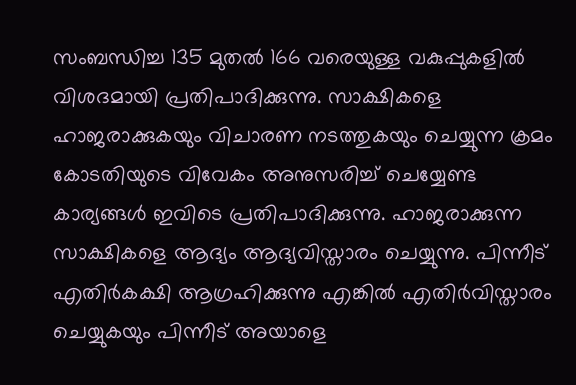സംബന്ധിച്ച 135 മുതല്‍ 166 വരെയുള്ള വകുപ്പുകളില്‍ വിശദമായി പ്രതിപാദിക്കുന്നു. സാക്ഷികളെ ഹാജരാക്കുകയും വിചാരണ നടത്തുകയും ചെയ്യുന്ന ക്രമം കോടതിയുടെ വിവേകം അനുസരിച്ച് ചെയ്യേണ്ട കാര്യങ്ങള്‍ ഇവിടെ പ്രതിപാദിക്കുന്നു. ഹാജരാക്കുന്ന സാക്ഷികളെ ആദ്യം ആദ്യവിസ്താരം ചെയ്യുന്നു. പിന്നീട് എതിര്‍കക്ഷി ആഗ്രഹിക്കുന്നു എങ്കില്‍ എതിര്‍വിസ്താരം ചെയ്യുകയും പിന്നീട് അയാളെ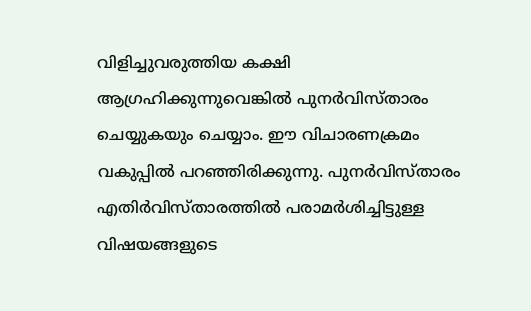വിളിച്ചുവരുത്തിയ കക്ഷി ആഗ്രഹിക്കുന്നുവെങ്കില്‍ പുനര്‍വിസ്താരം ചെയ്യുകയും ചെയ്യാം. ഈ വിചാരണക്രമം വകുപ്പില്‍ പറഞ്ഞിരിക്കുന്നു. പുനര്‍വിസ്താരം എതിര്‍വിസ്താരത്തില്‍ പരാമര്‍ശിച്ചിട്ടുള്ള വിഷയങ്ങളുടെ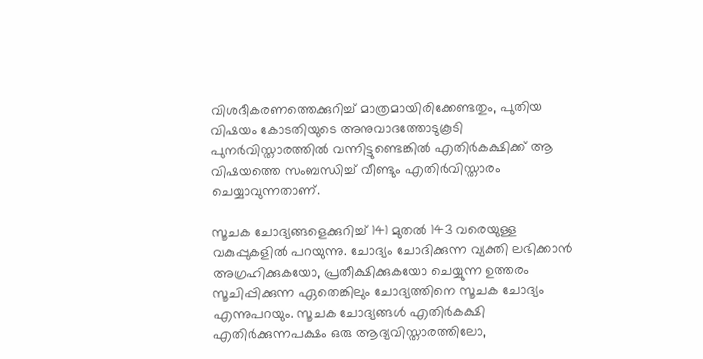വിശദീകരണത്തെക്കുറിച്ച് മാത്രമായിരിക്കേണ്ടതും, പുതിയ വിഷയം കോടതിയുടെ അനുവാദത്തോടുകൂടി പുനര്‍വിസ്താരത്തില്‍ വന്നിട്ടുണ്ടെങ്കില്‍ എതിര്‍കക്ഷിക്ക് ആ വിഷയത്തെ സംബന്ധിച്ച് വീണ്ടും എതിര്‍വിസ്താരം ചെയ്യാവുന്നതാണ്.

സൂചക ചോദ്യങ്ങളെക്കുറിച്ച് 141 മുതല്‍ 143 വരെയുള്ള വകുപ്പുകളില്‍ പറയുന്നു. ചോദ്യം ചോദിക്കുന്ന വ്യക്തി ലഭിക്കാന്‍ അഗ്രഹിക്കുകയോ, പ്രതീക്ഷിക്കുകയോ ചെയ്യുന്ന ഉത്തരം സൂചിപ്പിക്കുന്ന ഏതെങ്കിലും ചോദ്യത്തിനെ സൂചക ചോദ്യം എന്നുപറയും. സൂചക ചോദ്യങ്ങള്‍ എതിര്‍കക്ഷി എതിര്‍ക്കുന്നപക്ഷം ഒരു ആദ്യവിസ്താരത്തിലോ,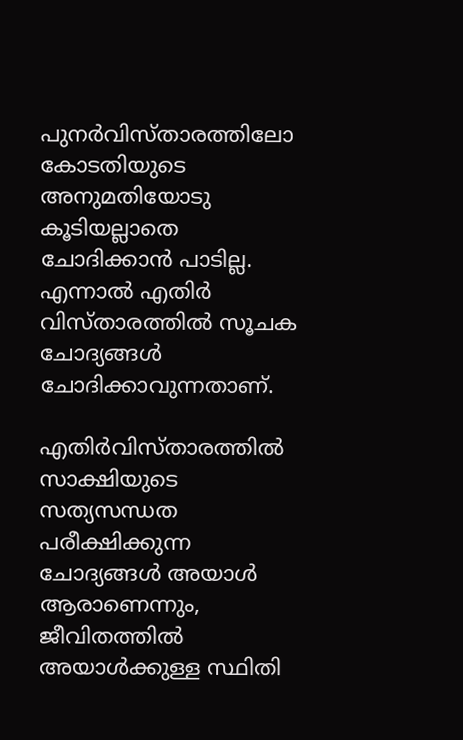പുനര്‍വിസ്താരത്തിലോ കോടതിയുടെ അനുമതിയോടു കൂടിയല്ലാതെ ചോദിക്കാന്‍ പാടില്ല. എന്നാല്‍ എതിര്‍ വിസ്താരത്തില്‍ സൂചക ചോദ്യങ്ങള്‍ ചോദിക്കാവുന്നതാണ്.

എതിര്‍വിസ്താരത്തില്‍ സാക്ഷിയുടെ സത്യസന്ധത പരീക്ഷിക്കുന്ന ചോദ്യങ്ങള്‍ അയാള്‍ ആരാണെന്നും, ജീവിതത്തില്‍ അയാള്‍ക്കുള്ള സ്ഥിതി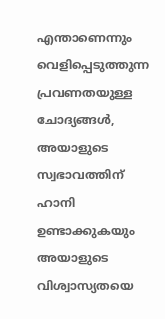എന്താണെന്നും വെളിപ്പെടുത്തുന്ന പ്രവണതയുള്ള ചോദ്യങ്ങള്‍, അയാളുടെ സ്വഭാവത്തിന് ഹാനി ഉണ്ടാക്കുകയും അയാളുടെ വിശ്വാസ്യതയെ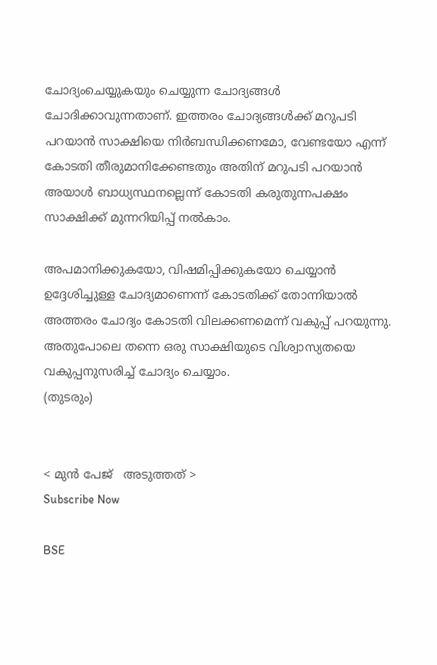ചോദ്യംചെയ്യുകയും ചെയ്യുന്ന ചോദ്യങ്ങള്‍ ചോദിക്കാവുന്നതാണ്. ഇത്തരം ചോദ്യങ്ങള്‍ക്ക് മറുപടി പറയാന്‍ സാക്ഷിയെ നിര്‍ബന്ധിക്കണമോ, വേണ്ടയോ എന്ന് കോടതി തീരുമാനിക്കേണ്ടതും അതിന് മറുപടി പറയാന്‍ അയാള്‍ ബാധ്യസ്ഥനല്ലെന്ന് കോടതി കരുതുന്നപക്ഷം സാക്ഷിക്ക് മുന്നറിയിപ്പ് നല്‍കാം.

അപമാനിക്കുകയോ, വിഷമിപ്പിക്കുകയോ ചെയ്യാന്‍ ഉദ്ദേശിച്ചുള്ള ചോദ്യമാണെന്ന് കോടതിക്ക് തോന്നിയാല്‍ അത്തരം ചോദ്യം കോടതി വിലക്കണമെന്ന് വകുപ്പ് പറയുന്നു. അതുപോലെ തന്നെ ഒരു സാക്ഷിയുടെ വിശ്വാസ്യതയെ വകുപ്പനുസരിച്ച് ചോദ്യം ചെയ്യാം.
(തുടരും)


< മുന്‍ പേജ്‌   അടുത്തത് >
Subscribe Now

BSE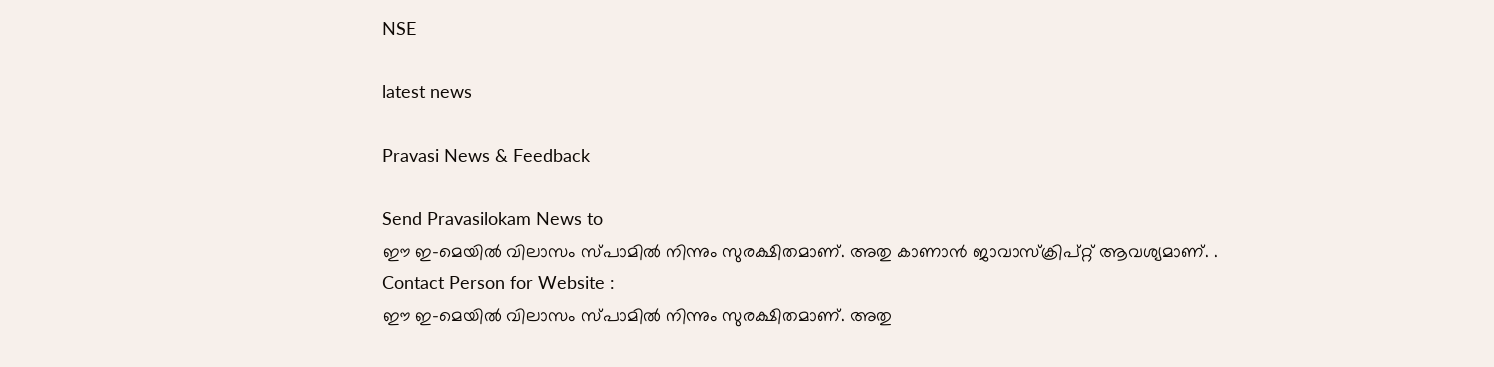NSE

latest news

Pravasi News & Feedback

Send Pravasilokam News to
ഈ ഇ-മെയില്‍ വിലാസം സ്‌പാമില്‍ നിന്നും സുരക്ഷിതമാണ്‌. അതു കാണാന്‍ ജാവാസ്ക്രിപ്റ്റ്‌ ആവശ്യമാണ്‌. .
Contact Person for Website :
ഈ ഇ-മെയില്‍ വിലാസം സ്‌പാമില്‍ നിന്നും സുരക്ഷിതമാണ്‌. അതു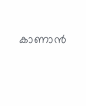കാണാന്‍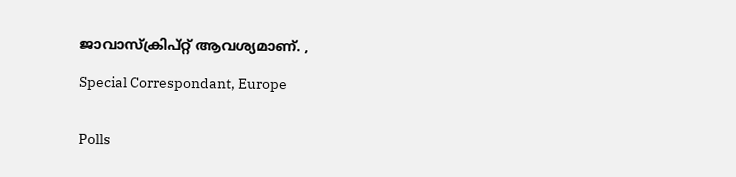ജാവാസ്ക്രിപ്റ്റ്‌ ആവശ്യമാണ്‌. ,

Special Correspondant, Europe


Polls